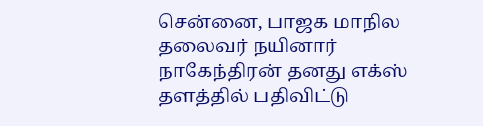சென்னை, பாஜக மாநில தலைவர் நயினார் நாகேந்திரன் தனது எக்ஸ் தளத்தில் பதிவிட்டு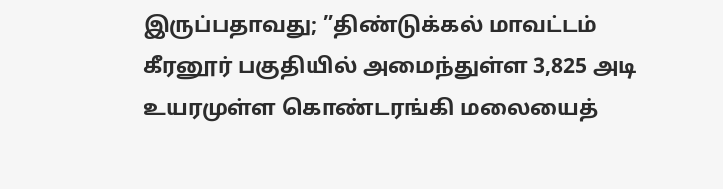இருப்பதாவது; ”திண்டுக்கல் மாவட்டம் கீரனூர் பகுதியில் அமைந்துள்ள 3,825 அடி உயரமுள்ள கொண்டரங்கி மலையைத்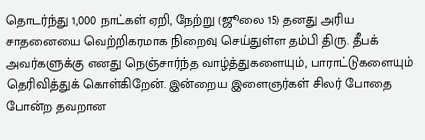தொடர்ந்து 1,000 நாட்கள் ஏறி, நேற்று (ஜூலை 15) தனது அரிய சாதனையை வெற்றிகரமாக நிறைவு செய்துள்ள தம்பி திரு. தீபக் அவர்களுக்கு எனது நெஞ்சார்ந்த வாழ்த்துகளையும், பாராட்டுகளையும் தெரிவித்துக் கொள்கிறேன். இன்றைய இளைஞர்கள் சிலர் போதை போன்ற தவறான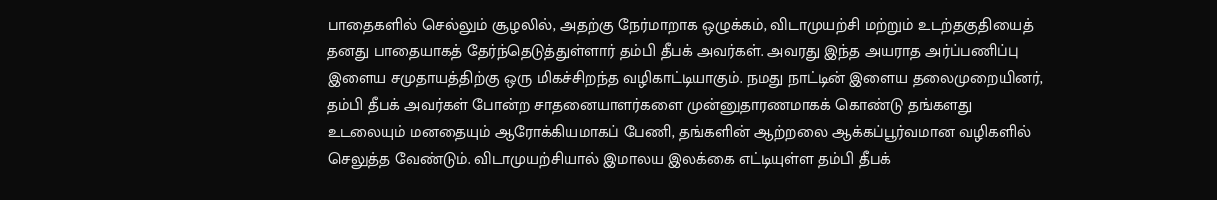பாதைகளில் செல்லும் சூழலில், அதற்கு நேர்மாறாக ஒழுக்கம், விடாமுயற்சி மற்றும் உடற்தகுதியைத் தனது பாதையாகத் தேர்ந்தெடுத்துள்ளார் தம்பி தீபக் அவர்கள். அவரது இந்த அயராத அர்ப்பணிப்பு இளைய சமுதாயத்திற்கு ஒரு மிகச்சிறந்த வழிகாட்டியாகும். நமது நாட்டின் இளைய தலைமுறையினர், தம்பி தீபக் அவர்கள் போன்ற சாதனையாளர்களை முன்னுதாரணமாகக் கொண்டு தங்களது உடலையும் மனதையும் ஆரோக்கியமாகப் பேணி, தங்களின் ஆற்றலை ஆக்கப்பூர்வமான வழிகளில் செலுத்த வேண்டும். விடாமுயற்சியால் இமாலய இலக்கை எட்டியுள்ள தம்பி தீபக்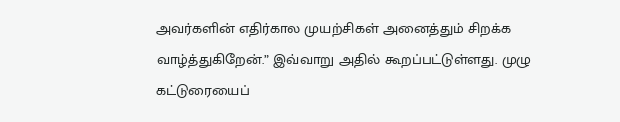அவர்களின் எதிர்கால முயற்சிகள் அனைத்தும் சிறக்க வாழ்த்துகிறேன்.” இவ்வாறு அதில் கூறப்பட்டுள்ளது. முழு கட்டுரையைப்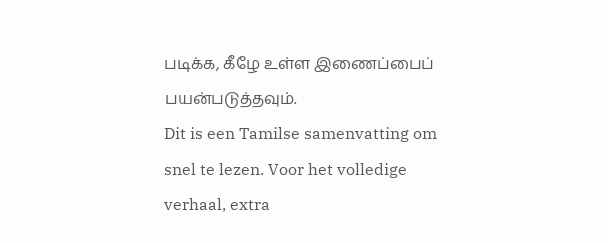படிக்க, கீழே உள்ள இணைப்பைப் பயன்படுத்தவும்.
Dit is een Tamilse samenvatting om snel te lezen. Voor het volledige verhaal, extra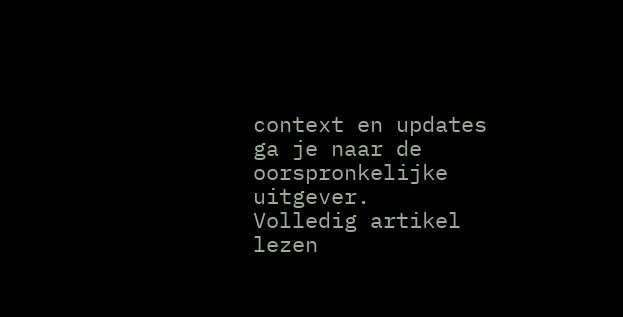context en updates ga je naar de oorspronkelijke uitgever.
Volledig artikel lezen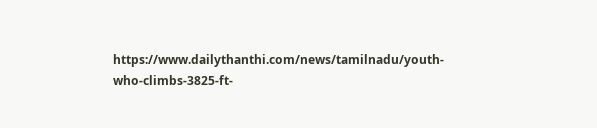https://www.dailythanthi.com/news/tamilnadu/youth-who-climbs-3825-ft-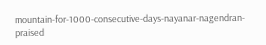mountain-for-1000-consecutive-days-nayanar-nagendran-praised